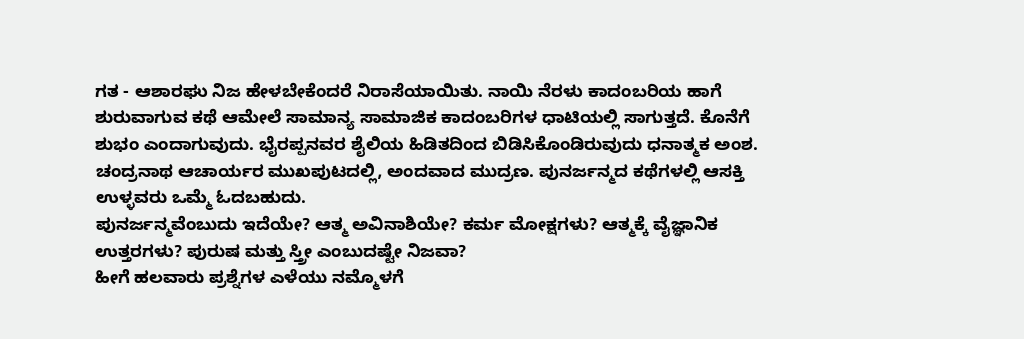ಗತ - ಆಶಾರಘು ನಿಜ ಹೇಳಬೇಕೆಂದರೆ ನಿರಾಸೆಯಾಯಿತು. ನಾಯಿ ನೆರಳು ಕಾದಂಬರಿಯ ಹಾಗೆ ಶುರುವಾಗುವ ಕಥೆ ಆಮೇಲೆ ಸಾಮಾನ್ಯ ಸಾಮಾಜಿಕ ಕಾದಂಬರಿಗಳ ಧಾಟಿಯಲ್ಲಿ ಸಾಗುತ್ತದೆ. ಕೊನೆಗೆ ಶುಭಂ ಎಂದಾಗುವುದು. ಭೈರಪ್ಪನವರ ಶೈಲಿಯ ಹಿಡಿತದಿಂದ ಬಿಡಿಸಿಕೊಂಡಿರುವುದು ಧನಾತ್ಮಕ ಅಂಶ. ಚಂದ್ರನಾಥ ಆಚಾರ್ಯರ ಮುಖಪುಟದಲ್ಲಿ, ಅಂದವಾದ ಮುದ್ರಣ. ಪುನರ್ಜನ್ಮದ ಕಥೆಗಳಲ್ಲಿ ಆಸಕ್ತಿ ಉಳ್ಳವರು ಒಮ್ಮೆ ಓದಬಹುದು.
ಪುನರ್ಜನ್ಮವೆಂಬುದು ಇದೆಯೇ? ಆತ್ಮ ಅವಿನಾಶಿಯೇ? ಕರ್ಮ ಮೋಕ್ಷಗಳು? ಆತ್ಮಕ್ಕೆ ವೈಜ್ಞಾನಿಕ ಉತ್ತರಗಳು? ಪುರುಷ ಮತ್ತು ಸ್ತ್ರೀ ಎಂಬುದಷ್ಟೇ ನಿಜವಾ?
ಹೀಗೆ ಹಲವಾರು ಪ್ರಶ್ನೆಗಳ ಎಳೆಯು ನಮ್ಮೊಳಗೆ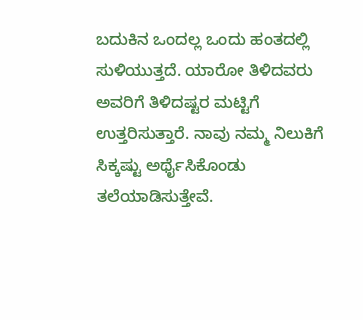ಬದುಕಿನ ಒಂದಲ್ಲ ಒಂದು ಹಂತದಲ್ಲಿ ಸುಳಿಯುತ್ತದೆ. ಯಾರೋ ತಿಳಿದವರು ಅವರಿಗೆ ತಿಳಿದಷ್ಟರ ಮಟ್ಟಿಗೆ ಉತ್ತರಿಸುತ್ತಾರೆ. ನಾವು ನಮ್ಮ ನಿಲುಕಿಗೆ ಸಿಕ್ಕಷ್ಟು ಅರ್ಥೈಸಿಕೊಂಡು ತಲೆಯಾಡಿಸುತ್ತೇವೆ.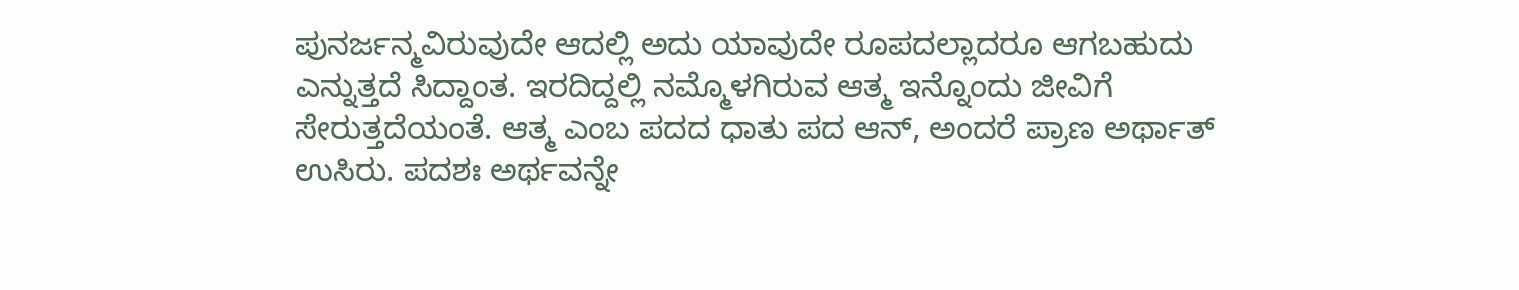ಪುನರ್ಜನ್ಮವಿರುವುದೇ ಆದಲ್ಲಿ ಅದು ಯಾವುದೇ ರೂಪದಲ್ಲಾದರೂ ಆಗಬಹುದು ಎನ್ನುತ್ತದೆ ಸಿದ್ದಾಂತ. ಇರದಿದ್ದಲ್ಲಿ ನಮ್ಮೊಳಗಿರುವ ಆತ್ಮ ಇನ್ನೊಂದು ಜೀವಿಗೆ ಸೇರುತ್ತದೆಯಂತೆ. ಆತ್ಮ ಎಂಬ ಪದದ ಧಾತು ಪದ ಆನ್, ಅಂದರೆ ಪ್ರಾಣ ಅರ್ಥಾತ್ ಉಸಿರು. ಪದಶಃ ಅರ್ಥವನ್ನೇ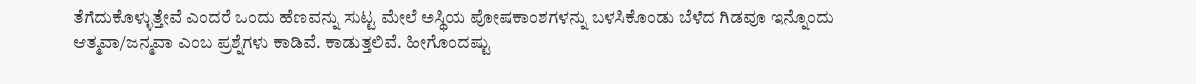ತೆಗೆದುಕೊಳ್ಳುತ್ತೇವೆ ಎಂದರೆ ಒಂದು ಹೆಣವನ್ನು ಸುಟ್ಟ ಮೇಲೆ ಅಸ್ಥಿಯ ಪೋಷಕಾಂಶಗಳನ್ನು ಬಳಸಿಕೊಂಡು ಬೆಳೆದ ಗಿಡವೂ ಇನ್ನೊಂದು ಆತ್ಮವಾ/ಜನ್ಮವಾ ಎಂಬ ಪ್ರಶ್ನೆಗಳು ಕಾಡಿವೆ. ಕಾಡುತ್ತಲಿವೆ. ಹೀಗೊಂದಷ್ಟು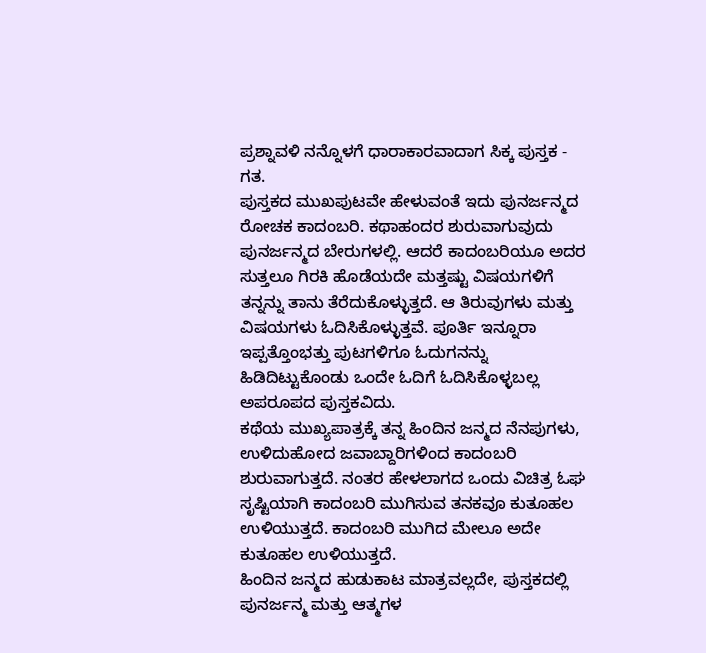ಪ್ರಶ್ನಾವಳಿ ನನ್ನೊಳಗೆ ಧಾರಾಕಾರವಾದಾಗ ಸಿಕ್ಕ ಪುಸ್ತಕ - ಗತ.
ಪುಸ್ತಕದ ಮುಖಪುಟವೇ ಹೇಳುವಂತೆ ಇದು ಪುನರ್ಜನ್ಮದ ರೋಚಕ ಕಾದಂಬರಿ. ಕಥಾಹಂದರ ಶುರುವಾಗುವುದು ಪುನರ್ಜನ್ಮದ ಬೇರುಗಳಲ್ಲಿ. ಆದರೆ ಕಾದಂಬರಿಯೂ ಅದರ ಸುತ್ತಲೂ ಗಿರಕಿ ಹೊಡೆಯದೇ ಮತ್ತಷ್ಟು ವಿಷಯಗಳಿಗೆ ತನ್ನನ್ನು ತಾನು ತೆರೆದುಕೊಳ್ಳುತ್ತದೆ. ಆ ತಿರುವುಗಳು ಮತ್ತು ವಿಷಯಗಳು ಓದಿಸಿಕೊಳ್ಳುತ್ತವೆ. ಪೂರ್ತಿ ಇನ್ನೂರಾ ಇಪ್ಪತ್ತೊಂಭತ್ತು ಪುಟಗಳಿಗೂ ಓದುಗನನ್ನು ಹಿಡಿದಿಟ್ಟುಕೊಂಡು ಒಂದೇ ಓದಿಗೆ ಓದಿಸಿಕೊಳ್ಳಬಲ್ಲ ಅಪರೂಪದ ಪುಸ್ತಕವಿದು.
ಕಥೆಯ ಮುಖ್ಯಪಾತ್ರಕ್ಕೆ ತನ್ನ ಹಿಂದಿನ ಜನ್ಮದ ನೆನಪುಗಳು, ಉಳಿದುಹೋದ ಜವಾಬ್ದಾರಿಗಳಿಂದ ಕಾದಂಬರಿ ಶುರುವಾಗುತ್ತದೆ. ನಂತರ ಹೇಳಲಾಗದ ಒಂದು ವಿಚಿತ್ರ ಓಘ ಸೃಷ್ಟಿಯಾಗಿ ಕಾದಂಬರಿ ಮುಗಿಸುವ ತನಕವೂ ಕುತೂಹಲ ಉಳಿಯುತ್ತದೆ. ಕಾದಂಬರಿ ಮುಗಿದ ಮೇಲೂ ಅದೇ ಕುತೂಹಲ ಉಳಿಯುತ್ತದೆ.
ಹಿಂದಿನ ಜನ್ಮದ ಹುಡುಕಾಟ ಮಾತ್ರವಲ್ಲದೇ, ಪುಸ್ತಕದಲ್ಲಿ ಪುನರ್ಜನ್ಮ ಮತ್ತು ಆತ್ಮಗಳ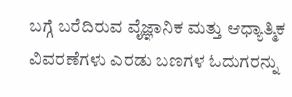ಬಗ್ಗೆ ಬರೆದಿರುವ ವೈಜ್ಞಾನಿಕ ಮತ್ತು ಆಧ್ಯಾತ್ಮಿಕ ವಿವರಣೆಗಳು ಎರಡು ಬಣಗಳ ಓದುಗರನ್ನು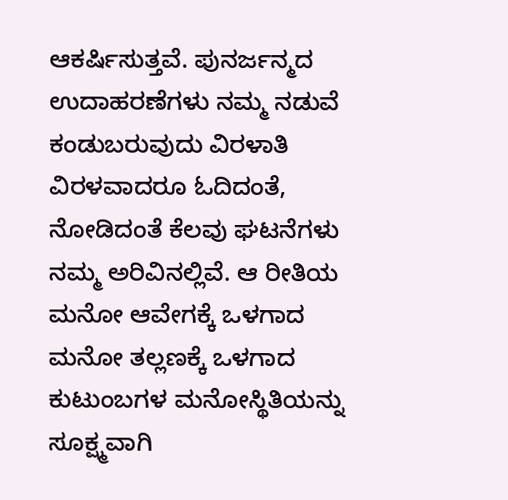ಆಕರ್ಷಿಸುತ್ತವೆ. ಪುನರ್ಜನ್ಮದ ಉದಾಹರಣೆಗಳು ನಮ್ಮ ನಡುವೆ ಕಂಡುಬರುವುದು ವಿರಳಾತಿ ವಿರಳವಾದರೂ ಓದಿದಂತೆ, ನೋಡಿದಂತೆ ಕೆಲವು ಘಟನೆಗಳು ನಮ್ಮ ಅರಿವಿನಲ್ಲಿವೆ. ಆ ರೀತಿಯ ಮನೋ ಆವೇಗಕ್ಕೆ ಒಳಗಾದ ಮನೋ ತಲ್ಲಣಕ್ಕೆ ಒಳಗಾದ ಕುಟುಂಬಗಳ ಮನೋಸ್ಥಿತಿಯನ್ನು ಸೂಕ್ಷ್ಮವಾಗಿ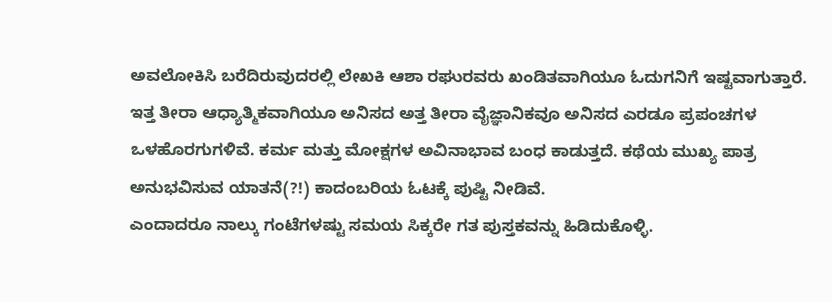ಅವಲೋಕಿಸಿ ಬರೆದಿರುವುದರಲ್ಲಿ ಲೇಖಕಿ ಆಶಾ ರಘುರವರು ಖಂಡಿತವಾಗಿಯೂ ಓದುಗನಿಗೆ ಇಷ್ಟವಾಗುತ್ತಾರೆ.
ಇತ್ತ ತೀರಾ ಆಧ್ಯಾತ್ಮಿಕವಾಗಿಯೂ ಅನಿಸದ ಅತ್ತ ತೀರಾ ವೈಜ್ಞಾನಿಕವೂ ಅನಿಸದ ಎರಡೂ ಪ್ರಪಂಚಗಳ ಒಳಹೊರಗುಗಳಿವೆ. ಕರ್ಮ ಮತ್ತು ಮೋಕ್ಷಗಳ ಅವಿನಾಭಾವ ಬಂಧ ಕಾಡುತ್ತದೆ. ಕಥೆಯ ಮುಖ್ಯ ಪಾತ್ರ ಅನುಭವಿಸುವ ಯಾತನೆ(?!) ಕಾದಂಬರಿಯ ಓಟಕ್ಕೆ ಪುಷ್ಟಿ ನೀಡಿವೆ.
ಎಂದಾದರೂ ನಾಲ್ಕು ಗಂಟೆಗಳಷ್ಟು ಸಮಯ ಸಿಕ್ಕರೇ ಗತ ಪುಸ್ತಕವನ್ನು ಹಿಡಿದುಕೊಳ್ಳಿ.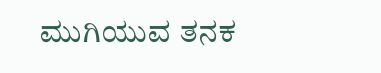ಮುಗಿಯುವ ತನಕ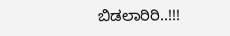ಬಿಡಲಾರಿರಿ..!!!